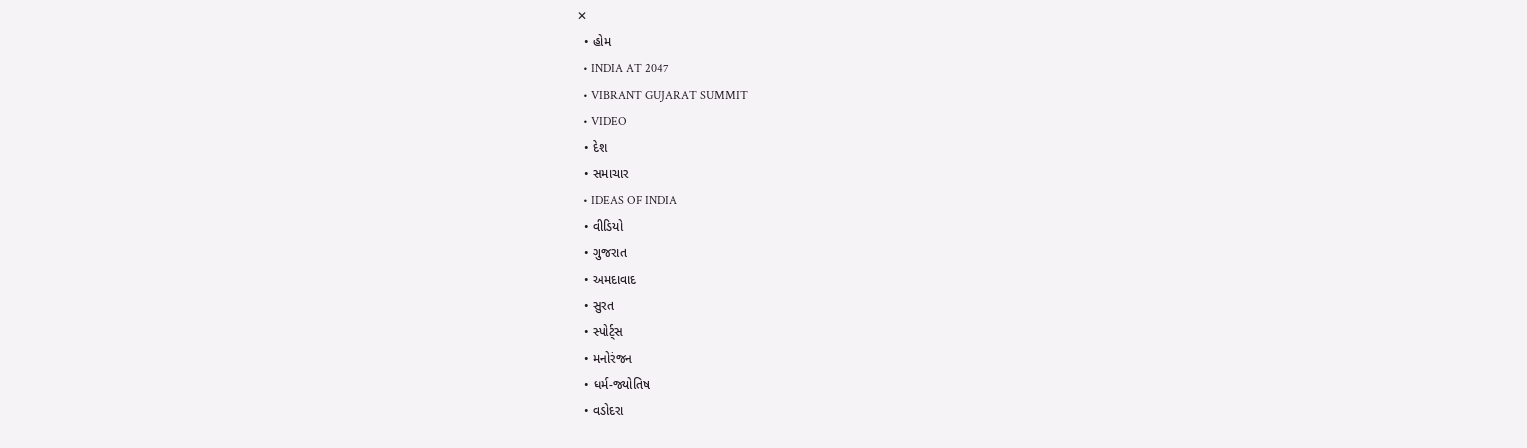✕
  • હોમ
  • INDIA AT 2047
  • VIBRANT GUJARAT SUMMIT
  • VIDEO
  • દેશ
  • સમાચાર
  • IDEAS OF INDIA
  • વીડિયો
  • ગુજરાત
  • અમદાવાદ
  • સુરત
  • સ્પોર્ટ્સ
  • મનોરંજન
  • ધર્મ-જ્યોતિષ
  • વડોદરા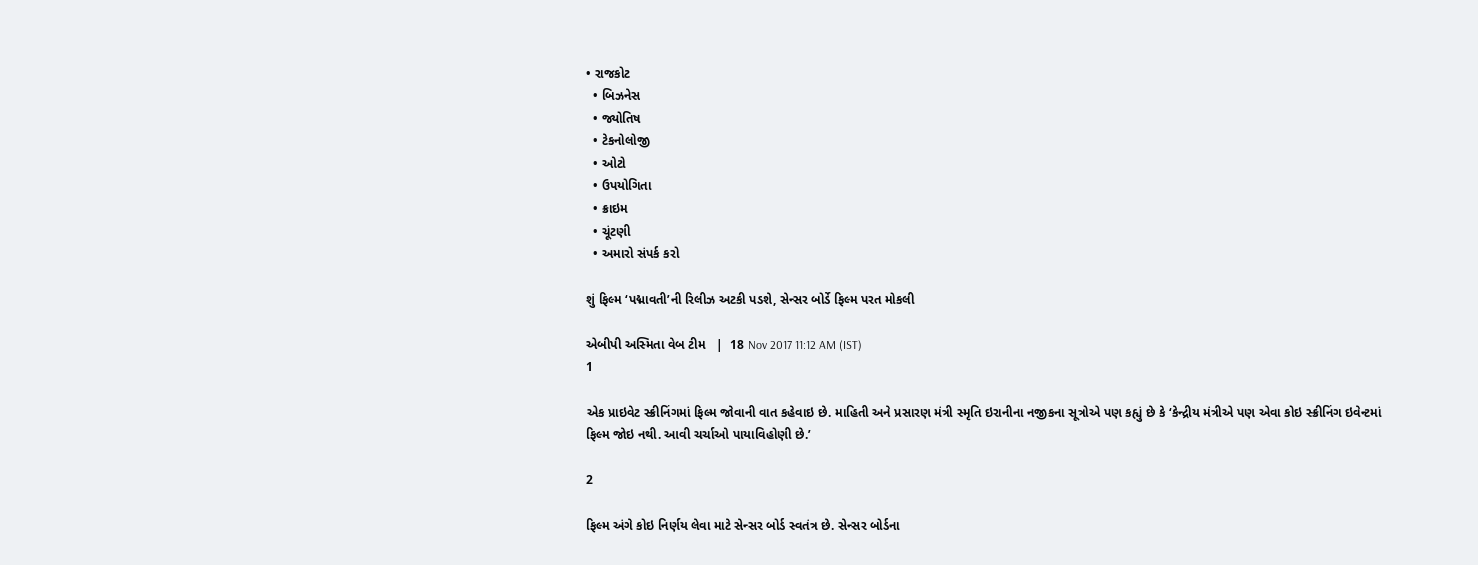• રાજકોટ
  • બિઝનેસ
  • જ્યોતિષ
  • ટેકનોલોજી
  • ઓટો
  • ઉપયોગિતા
  • ક્રાઇમ
  • ચૂંટણી
  • અમારો સંપર્ક કરો

શું ફિલ્મ ‘પદ્માવતી’ની રિલીઝ અટકી પડશે, સેન્સર બોર્ડે ફિલ્મ પરત મોકલી

એબીપી અસ્મિતા વેબ ટીમ   |  18 Nov 2017 11:12 AM (IST)
1

એક પ્રાઇવેટ સ્ક્રીનિંગમાં ફિલ્મ જોવાની વાત કહેવાઇ છે. માહિતી અને પ્રસારણ મંત્રી સ્મૃતિ ઇરાનીના નજીકના સૂત્રોએ પણ કહ્યું છે કે ‘કેન્દ્રીય મંત્રીએ પણ એવા કોઇ સ્ક્રીનિંગ ઇવેન્ટમાં ફિલ્મ જોઇ નથી. આવી ચર્ચાઓ પાયાવિહોણી છે.’

2

ફિલ્મ અંગે કોઇ નિર્ણય લેવા માટે સેન્સર બોર્ડ સ્વતંત્ર છે. સેન્સર બોર્ડના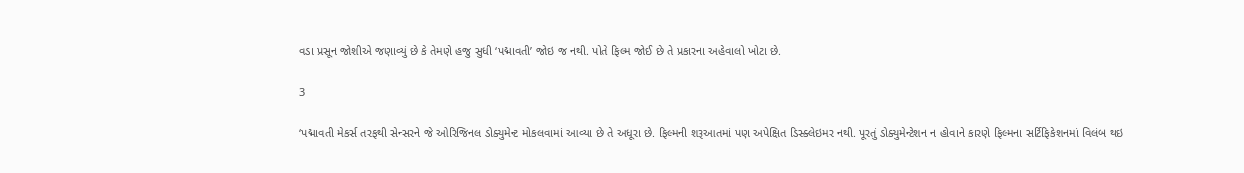વડા પ્રસૂન જોશીએ જણાવ્યું છે કે તેમણે હજુ સુધી ‘પદ્માવતી’ જોઇ જ નથી. પોતે ફિલ્મ જોઈ છે તે પ્રકારના અહેવાલો ખોટા છે.

3

‘પદ્માવતી મેકર્સ તરફથી સેન્સરને જે ઓરિજિનલ ડોક્યુમેન્ટ મોકલવામાં આવ્યા છે તે અધૂરા છે. ફિલ્મની શરૂઆતમાં પણ અપેક્ષિત ડિસ્ક્લેઇમર નથી. પૂરતું ડોક્યુમેન્ટેશન ન હોવાને કારણે ફિલ્મના સર્ટિફિકેશનમાં વિલંબ થઇ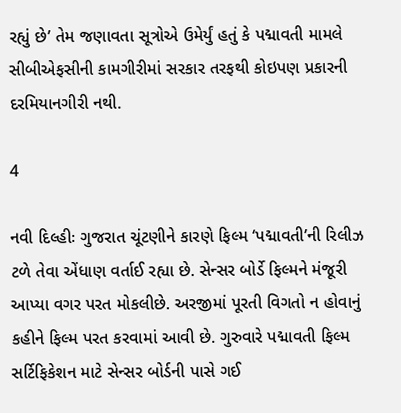રહ્યું છે’ તેમ જણાવતા સૂત્રોએ ઉમેર્યું હતું કે પદ્માવતી મામલે સીબીએફસીની કામગીરીમાં સરકાર તરફથી કોઇપણ પ્રકારની દરમિયાનગીરી નથી.

4

નવી દિલ્હીઃ ગુજરાત ચૂંટણીને કારણે ફિલ્મ ‘પદ્માવતી’ની રિલીઝ ટળે તેવા એંધાણ વર્તાઈ રહ્યા છે. સેન્સર બોર્ડે ફિલ્મને મંજૂરી આપ્યા વગર પરત મોકલીછે. અરજીમાં પૂરતી વિગતો ન હોવાનું કહીને ફિલ્મ પરત કરવામાં આવી છે. ગુરુવારે પદ્માવતી ફિલ્મ સર્ટિફિકેશન માટે સેન્સર બોર્ડની પાસે ગઈ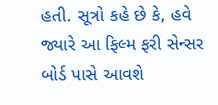હતી. સૂત્રો કહે છે કે, હવે જ્યારે આ ફિલ્મ ફરી સેન્સર બોર્ડ પાસે આવશે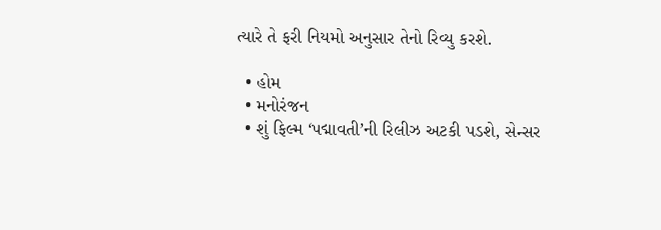ત્યારે તે ફરી નિયમો અનુસાર તેનો રિવ્યુ કરશે.

  • હોમ
  • મનોરંજન
  • શું ફિલ્મ ‘પદ્માવતી’ની રિલીઝ અટકી પડશે, સેન્સર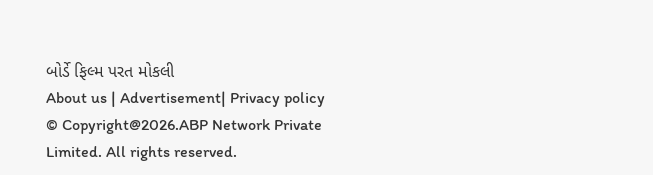બોર્ડે ફિલ્મ પરત મોકલી
About us | Advertisement| Privacy policy
© Copyright@2026.ABP Network Private Limited. All rights reserved.